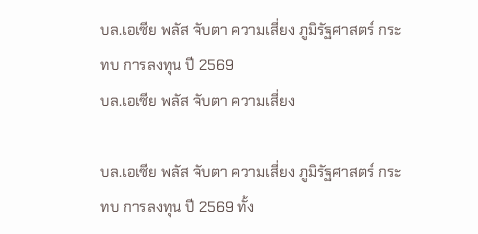บล.เอเซีย พลัส จับตา ความเสี่ยง ภูมิรัฐศาสตร์ กระทบ การลงทุน ปี 2569
บล.เอเซีย พลัส จับตา ความเสี่ยง

บล.เอเซีย พลัส จับตา ความเสี่ยง ภูมิรัฐศาสตร์ กระทบ การลงทุน ปี 2569 ทั้ง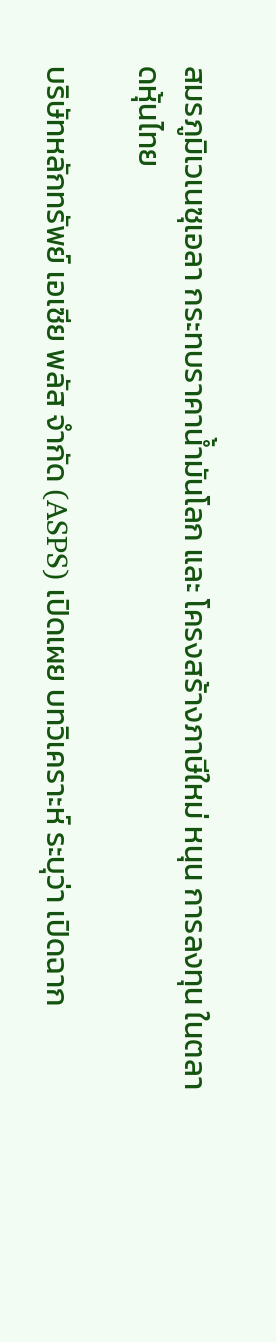สมรภูมิเวเนซุเอลา กระทบราคาน้ำมันโลก และ โครงสร้างภาษีใหม่ หนุน การลงทุน ในตลาดหุ้นไทย

บริษัทหลักทรัพย์ เอเซีย พลัส จำกัด (ASPS) เปิดเผย บทวิเคราะห์ ระบุว่า เปิดฉาก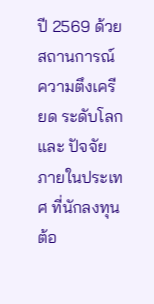ปี 2569 ด้วยสถานการณ์ ความตึงเครียด ระดับโลก และ ปัจจัย ภายในประเทศ ที่นักลงทุน ต้อ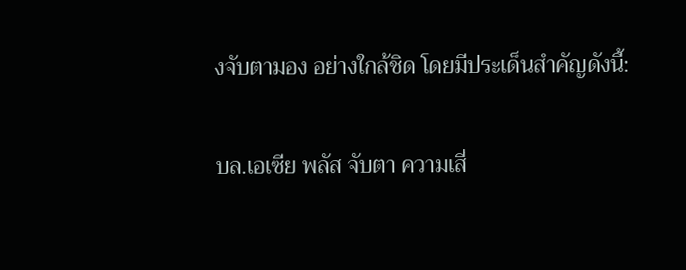งจับตามอง อย่างใกล้ชิด โดยมีประเด็นสำคัญดังนี้:

บล.เอเซีย พลัส จับตา ความเสี่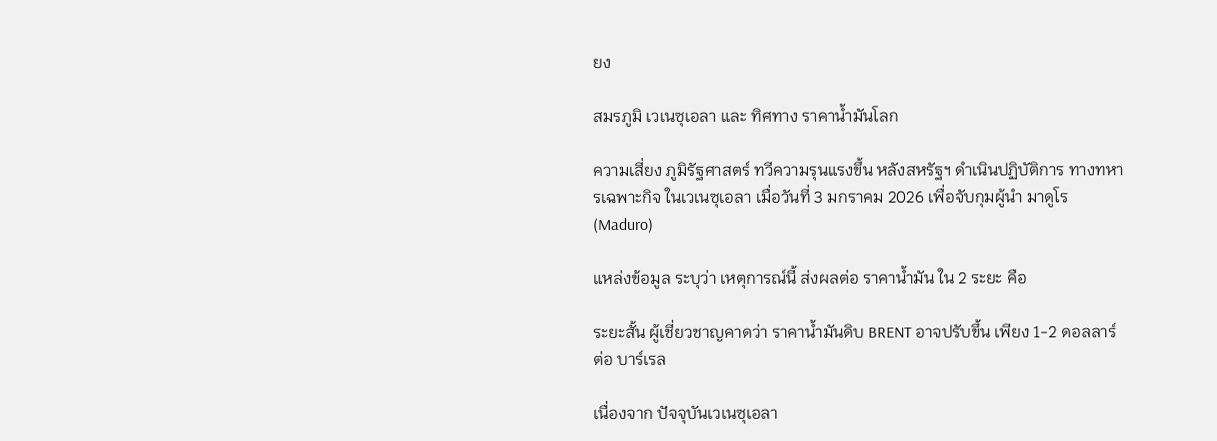ยง

สมรภูมิ เวเนซุเอลา และ ทิศทาง ราคาน้ำมันโลก

ความเสี่ยง ภูมิรัฐศาสตร์ ทวีความรุนแรงขึ้น หลังสหรัฐฯ ดำเนินปฏิบัติการ ทางทหารเฉพาะกิจ ในเวเนซุเอลา เมื่อวันที่ 3 มกราคม 2026 เพื่อจับกุมผู้นำ มาดูโร (Maduro)

แหล่งข้อมูล ระบุว่า เหตุการณ์นี้ ส่งผลต่อ ราคาน้ำมัน ใน 2 ระยะ คือ

ระยะสั้น ผู้เชี่ยวชาญคาดว่า ราคาน้ำมันดิบ BRENT อาจปรับขึ้น เพียง 1-2 ดอลลาร์ ต่อ บาร์เรล

เนื่องจาก ปัจจุบันเวเนซุเอลา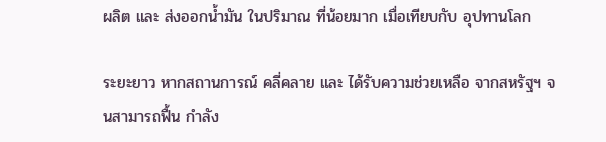ผลิต และ ส่งออกน้ำมัน ในปริมาณ ที่น้อยมาก เมื่อเทียบกับ อุปทานโลก

ระยะยาว หากสถานการณ์ คลี่คลาย และ ได้รับความช่วยเหลือ จากสหรัฐฯ จนสามารถฟื้น กำลัง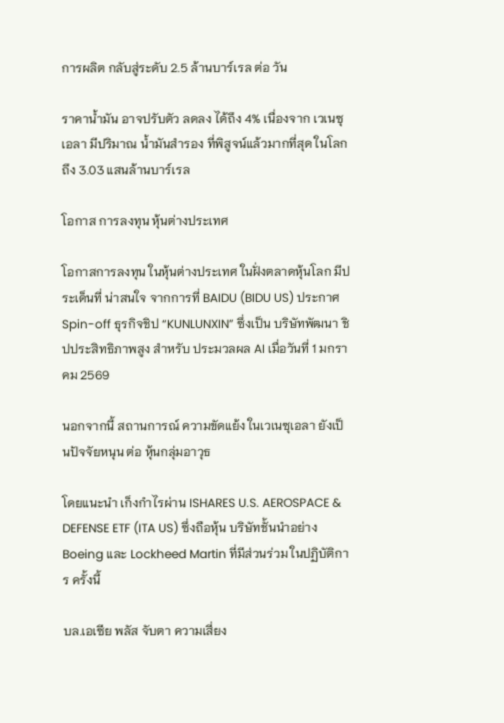การผลิต กลับสู่ระดับ 2.5 ล้านบาร์เรล ต่อ วัน

ราคาน้ำมัน อาจปรับตัว ลดลง ได้ถึง 4% เนื่องจาก เวเนซุเอลา มีปริมาณ น้ำมันสำรอง ที่พิสูจน์แล้วมากที่สุด ในโลก ถึง 3.03 แสนล้านบาร์เรล

โอกาส การลงทุน หุ้นต่างประเทศ

โอกาสการลงทุน ในหุ้นต่างประเทศ ในฝั่งตลาดหุ้นโลก มีประเด็นที่ น่าสนใจ จากการที่ BAIDU (BIDU US) ประกาศ Spin-off ธุรกิจชิป “KUNLUNXIN” ซึ่งเป็น บริษัทพัฒนา ชิปประสิทธิภาพสูง สำหรับ ประมวลผล AI เมื่อวันที่ 1 มกราคม 2569

นอกจากนี้ สถานการณ์ ความขัดแย้ง ในเวเนซุเอลา ยังเป็นปัจจัยหนุน ต่อ หุ้นกลุ่มอาวุธ

โดยแนะนำ เก็งกำไรผ่าน ISHARES U.S. AEROSPACE & DEFENSE ETF (ITA US) ซึ่งถือหุ้น บริษัทชั้นนำอย่าง Boeing และ Lockheed Martin ที่มีส่วนร่วม ในปฏิบัติการ ครั้งนี้

บล.เอเซีย พลัส จับตา ความเสี่ยง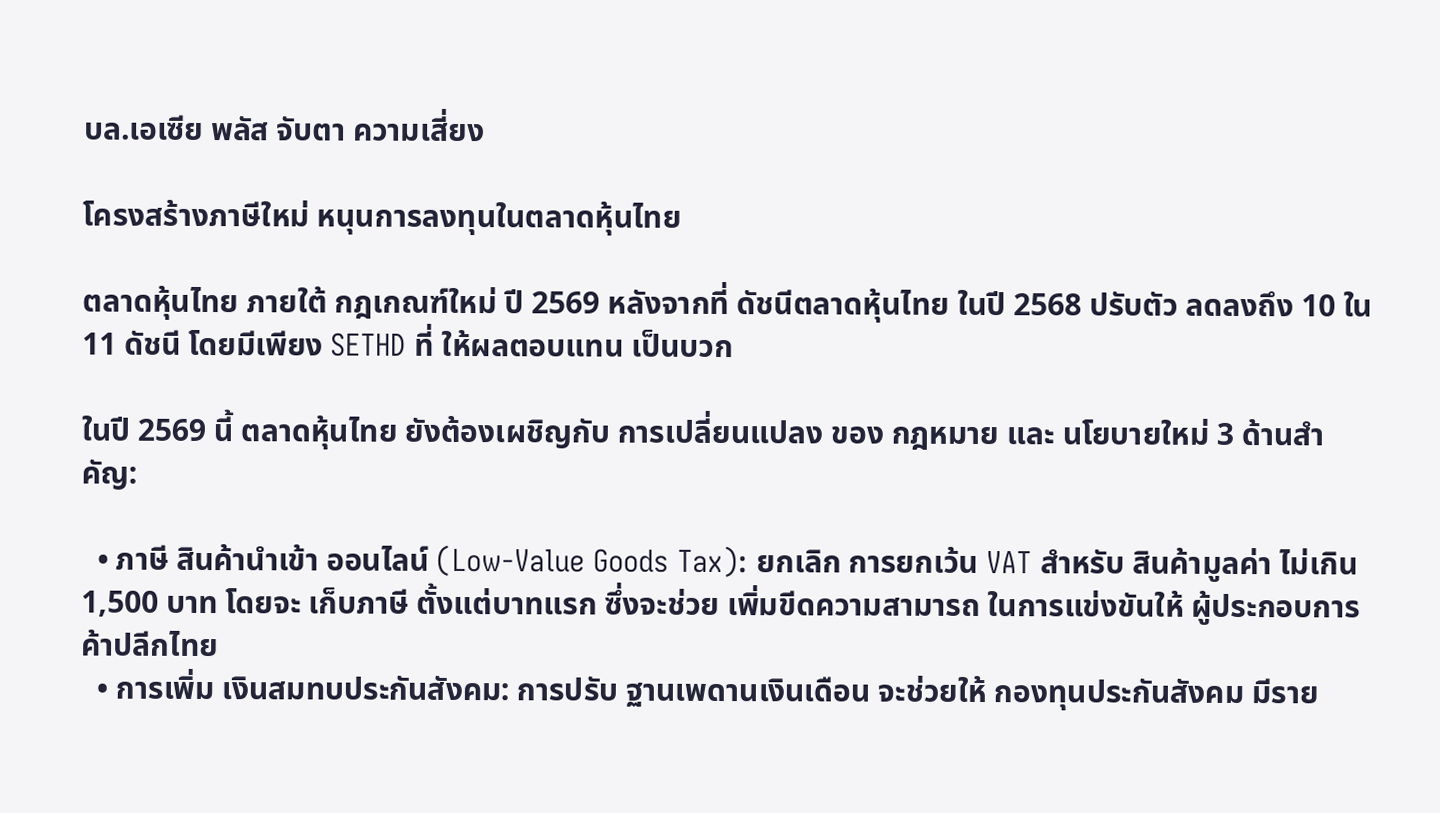บล.เอเซีย พลัส จับตา ความเสี่ยง

โครงสร้างภาษีใหม่ หนุนการลงทุนในตลาดหุ้นไทย

ตลาดหุ้นไทย ภายใต้ กฎเกณฑ์ใหม่ ปี 2569 หลังจากที่ ดัชนีตลาดหุ้นไทย ในปี 2568 ปรับตัว ลดลงถึง 10 ใน 11 ดัชนี โดยมีเพียง SETHD ที่ ให้ผลตอบแทน เป็นบวก

ในปี 2569 นี้ ตลาดหุ้นไทย ยังต้องเผชิญกับ การเปลี่ยนแปลง ของ กฎหมาย และ นโยบายใหม่ 3 ด้านสำคัญ:

  • ภาษี สินค้านำเข้า ออนไลน์ (Low-Value Goods Tax): ยกเลิก การยกเว้น VAT สำหรับ สินค้ามูลค่า ไม่เกิน 1,500 บาท โดยจะ เก็บภาษี ตั้งแต่บาทแรก ซึ่งจะช่วย เพิ่มขีดความสามารถ ในการแข่งขันให้ ผู้ประกอบการค้าปลีกไทย
  • การเพิ่ม เงินสมทบประกันสังคม: การปรับ ฐานเพดานเงินเดือน จะช่วยให้ กองทุนประกันสังคม มีราย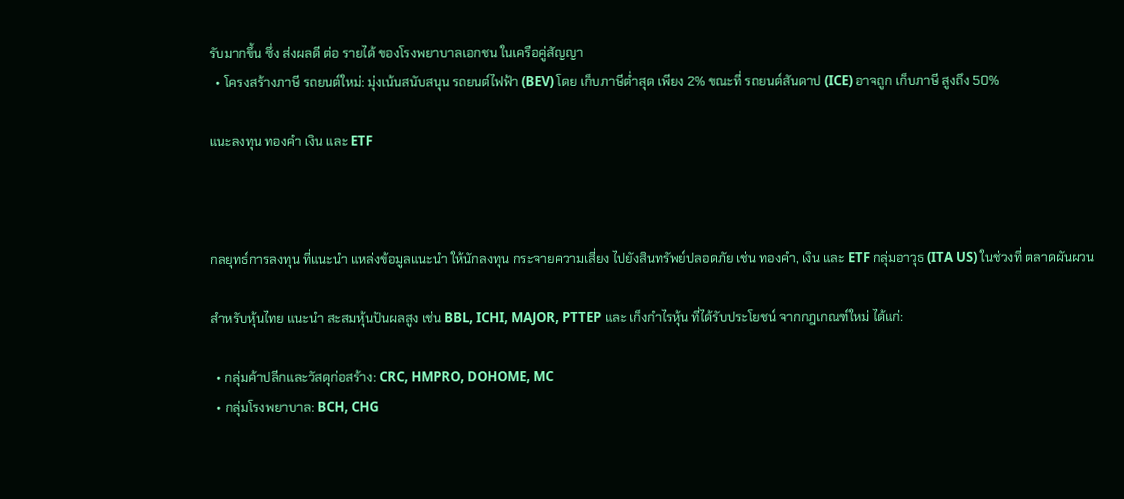รับมากขึ้น ซึ่ง ส่งผลดี ต่อ รายได้ ของโรงพยาบาลเอกชน ในเครือคู่สัญญา
  • โครงสร้างภาษี รถยนต์ใหม่: มุ่งเน้นสนับสนุน รถยนต์ไฟฟ้า (BEV) โดย เก็บภาษีต่ำสุด เพียง 2% ขณะที่ รถยนต์สันดาป (ICE) อาจถูก เก็บภาษี สูงถึง 50%

แนะลงทุน ทองคำ เงิน และ ETF



กลยุทธ์การลงทุน ที่แนะนำ แหล่งข้อมูลแนะนำ ให้นักลงทุน กระจายความเสี่ยง ไปยังสินทรัพย์ปลอดภัย เช่น ทองคำ, เงิน และ ETF กลุ่มอาวุธ (ITA US) ในช่วงที่ ตลาดผันผวน

สำหรับหุ้นไทย แนะนำ สะสมหุ้นปันผลสูง เช่น BBL, ICHI, MAJOR, PTTEP และ เก็งกำไรหุ้น ที่ได้รับประโยชน์ จากกฎเกณฑ์ใหม่ ได้แก่:

  • กลุ่มค้าปลีกและวัสดุก่อสร้าง: CRC, HMPRO, DOHOME, MC
  • กลุ่มโรงพยาบาล: BCH, CHG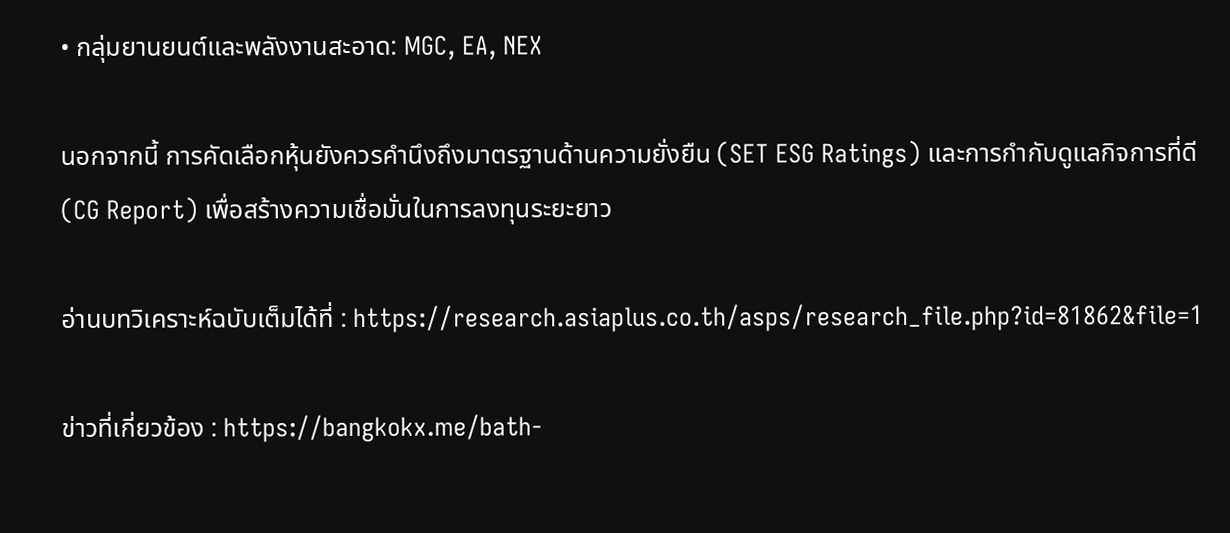• กลุ่มยานยนต์และพลังงานสะอาด: MGC, EA, NEX

นอกจากนี้ การคัดเลือกหุ้นยังควรคำนึงถึงมาตรฐานด้านความยั่งยืน (SET ESG Ratings) และการกำกับดูแลกิจการที่ดี (CG Report) เพื่อสร้างความเชื่อมั่นในการลงทุนระยะยาว

อ่านบทวิเคราะห์ฉบับเต็มได้ที่ : https://research.asiaplus.co.th/asps/research_file.php?id=81862&file=1

ข่าวที่เกี่ยวข้อง : https://bangkokx.me/bath-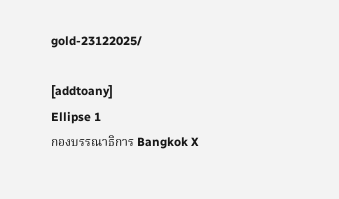gold-23122025/

[addtoany]
Ellipse 1
กองบรรณาธิการ Bangkok X